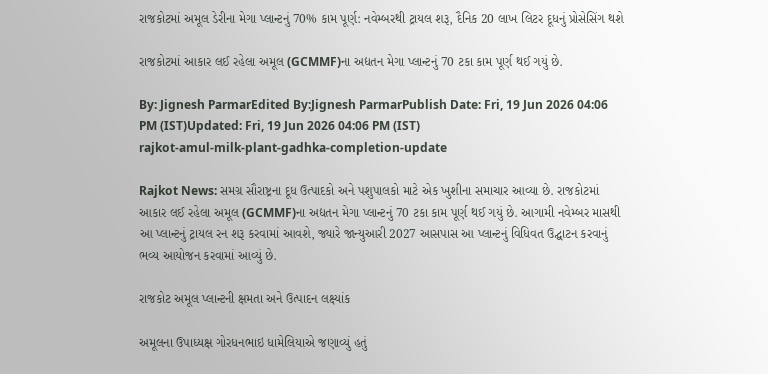રાજકોટમાં અમૂલ ડેરીના મેગા પ્લાન્ટનું 70% કામ પૂર્ણ: નવેમ્બરથી ટ્રાયલ શરૂ, દૈનિક 20 લાખ લિટર દૂધનું પ્રોસેસિંગ થશે

રાજકોટમાં આકાર લઈ રહેલા અમૂલ (GCMMF)ના અદ્યતન મેગા પ્લાન્ટનું 70 ટકા કામ પૂર્ણ થઈ ગયું છે.

By: Jignesh ParmarEdited By:Jignesh ParmarPublish Date: Fri, 19 Jun 2026 04:06 PM (IST)Updated: Fri, 19 Jun 2026 04:06 PM (IST)
rajkot-amul-milk-plant-gadhka-completion-update

Rajkot News: સમગ્ર સૌરાષ્ટ્રના દૂધ ઉત્પાદકો અને પશુપાલકો માટે એક ખુશીના સમાચાર આવ્યા છે. રાજકોટમાં આકાર લઈ રહેલા અમૂલ (GCMMF)ના અદ્યતન મેગા પ્લાન્ટનું 70 ટકા કામ પૂર્ણ થઈ ગયું છે. આગામી નવેમ્બર માસથી આ પ્લાન્ટનું ટ્રાયલ રન શરૂ કરવામાં આવશે, જ્યારે જાન્યુઆરી 2027 આસપાસ આ પ્લાન્ટનું વિધિવત ઉદ્ઘાટન કરવાનું ભવ્ય આયોજન કરવામાં આવ્યું છે.

રાજકોટ અમૂલ પ્લાન્ટની ક્ષમતા અને ઉત્પાદન લક્ષ્યાંક

અમૂલના ઉપાધ્યક્ષ ગોરધનભાઇ ધામેલિયાએ જણાવ્યું હતું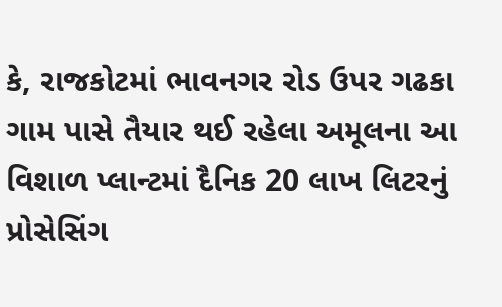કે, રાજકોટમાં ભાવનગર રોડ ઉપર ગઢકા ગામ પાસે તૈયાર થઈ રહેલા અમૂલના આ વિશાળ પ્લાન્ટમાં દૈનિક 20 લાખ લિટરનું પ્રોસેસિંગ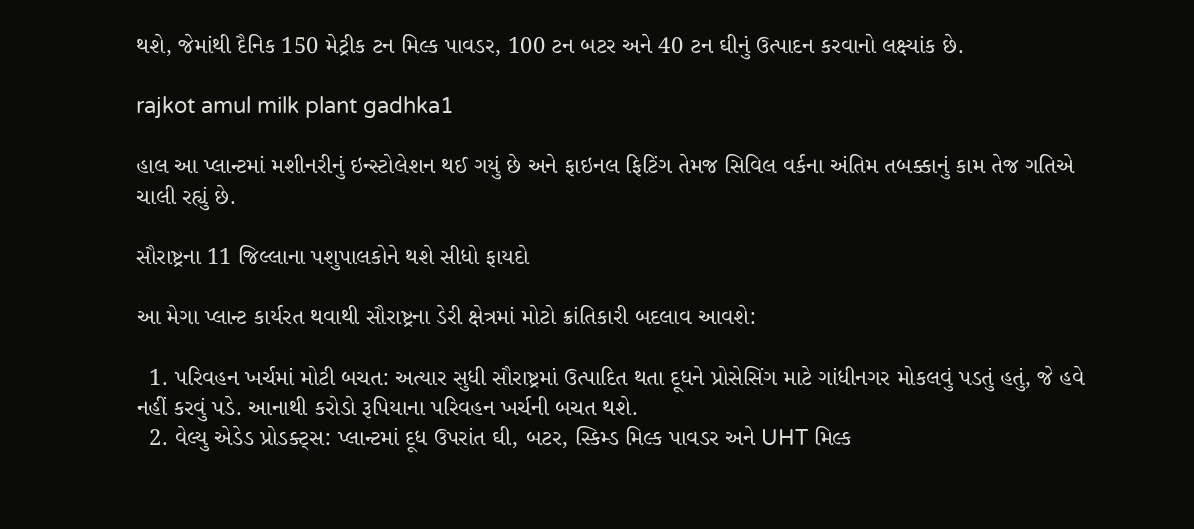થશે, જેમાંથી દૈનિક 150 મેટ્રીક ટન મિલ્ક પાવડર, 100 ટન બટર અને 40 ટન ઘીનું ઉત્પાદન કરવાનો લક્ષ્યાંક છે.

rajkot amul milk plant gadhka1

હાલ આ પ્લાન્ટમાં મશીનરીનું ઇન્સ્ટોલેશન થઈ ગયું છે અને ફાઇનલ ફિટિંગ તેમજ સિવિલ વર્કના અંતિમ તબક્કાનું કામ તેજ ગતિએ ચાલી રહ્યું છે.

સૌરાષ્ટ્રના 11 જિલ્લાના પશુપાલકોને થશે સીધો ફાયદો

આ મેગા પ્લાન્ટ કાર્યરત થવાથી સૌરાષ્ટ્રના ડેરી ક્ષેત્રમાં મોટો ક્રાંતિકારી બદલાવ આવશે:

  1. પરિવહન ખર્ચમાં મોટી બચત: અત્યાર સુધી સૌરાષ્ટ્રમાં ઉત્પાદિત થતા દૂધને પ્રોસેસિંગ માટે ગાંધીનગર મોકલવું પડતું હતું, જે હવે નહીં કરવું પડે. આનાથી કરોડો રૂપિયાના પરિવહન ખર્ચની બચત થશે.
  2. વેલ્યુ એડેડ પ્રોડક્ટ્સ: પ્લાન્ટમાં દૂધ ઉપરાંત ઘી, બટર, સ્કિમ્ડ મિલ્ક પાવડર અને UHT મિલ્ક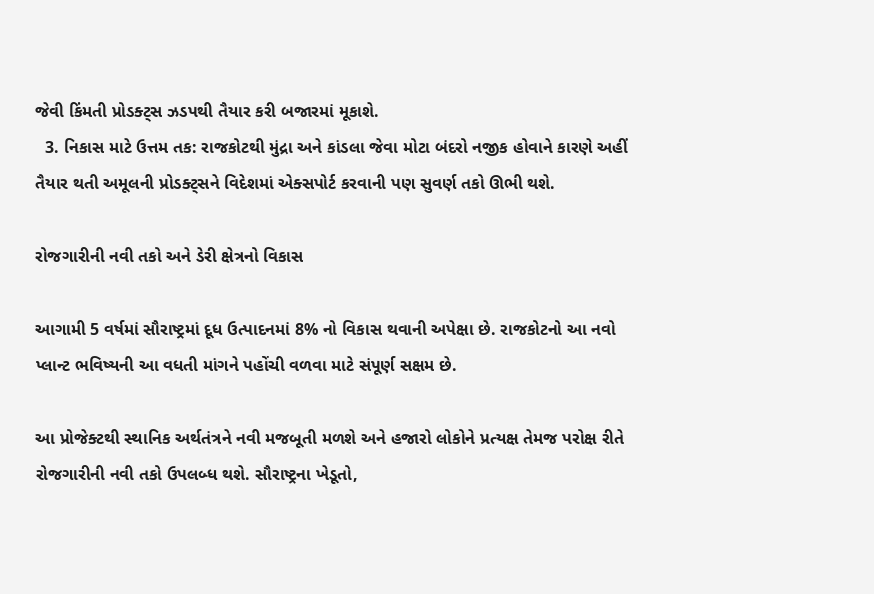જેવી કિંમતી પ્રોડક્ટ્સ ઝડપથી તૈયાર કરી બજારમાં મૂકાશે.
  3. નિકાસ માટે ઉત્તમ તક: રાજકોટથી મુંદ્રા અને કાંડલા જેવા મોટા બંદરો નજીક હોવાને કારણે અહીં તૈયાર થતી અમૂલની પ્રોડક્ટ્સને વિદેશમાં એક્સપોર્ટ કરવાની પણ સુવર્ણ તકો ઊભી થશે.

રોજગારીની નવી તકો અને ડેરી ક્ષેત્રનો વિકાસ

આગામી 5 વર્ષમાં સૌરાષ્ટ્રમાં દૂધ ઉત્પાદનમાં 8% નો વિકાસ થવાની અપેક્ષા છે. રાજકોટનો આ નવો પ્લાન્ટ ભવિષ્યની આ વધતી માંગને પહોંચી વળવા માટે સંપૂર્ણ સક્ષમ છે.

આ પ્રોજેક્ટથી સ્થાનિક અર્થતંત્રને નવી મજબૂતી મળશે અને હજારો લોકોને પ્રત્યક્ષ તેમજ પરોક્ષ રીતે રોજગારીની નવી તકો ઉપલબ્ધ થશે. સૌરાષ્ટ્રના ખેડૂતો,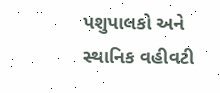પશુપાલકો અને સ્થાનિક વહીવટી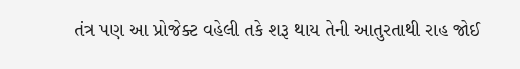તંત્ર પણ આ પ્રોજેક્ટ વહેલી તકે શરૂ થાય તેની આતુરતાથી રાહ જોઈ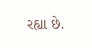રહ્યા છે.